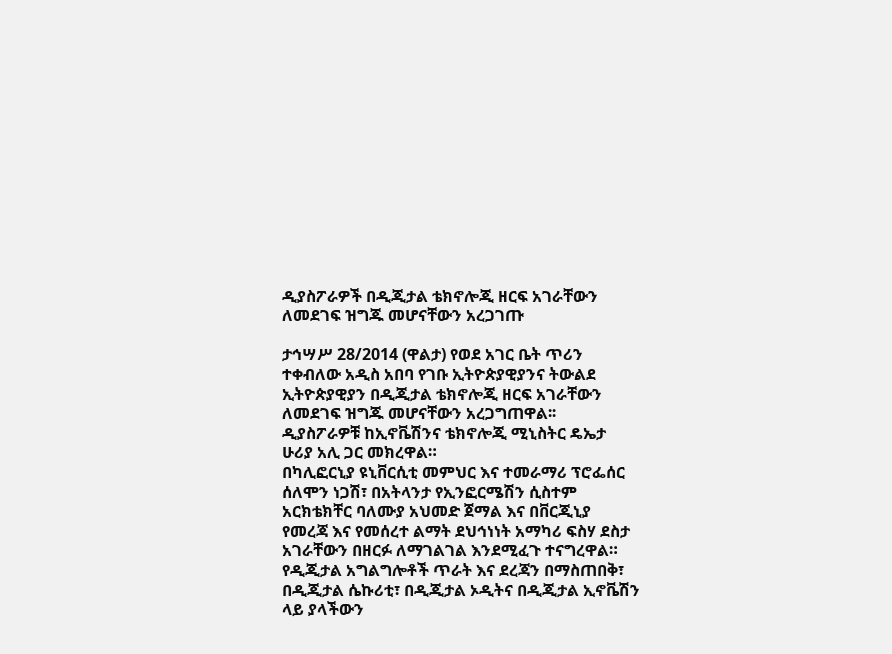ዲያስፖራዎች በዲጂታል ቴክኖሎጂ ዘርፍ አገራቸውን ለመደገፍ ዝግጁ መሆናቸውን አረጋገጡ

ታኅሣሥ 28/2014 (ዋልታ) የወደ አገር ቤት ጥሪን ተቀብለው አዲስ አበባ የገቡ ኢትዮጵያዊያንና ትውልደ ኢትዮጵያዊያን በዲጂታል ቴክኖሎጂ ዘርፍ አገራቸውን ለመደገፍ ዝግጁ መሆናቸውን አረጋግጠዋል፡፡
ዲያስፖራዎቹ ከኢኖቬሽንና ቴክኖሎጂ ሚኒስትር ዴኤታ ሁሪያ አሊ ጋር መክረዋል።
በካሊፎርኒያ ዩኒቨርሲቲ መምህር እና ተመራማሪ ፕሮፌሰር ሰለሞን ነጋሽ፣ በአትላንታ የኢንፎርሜሽን ሲስተም አርክቴክቸር ባለሙያ አህመድ ጀማል እና በቨርጂኒያ የመረጃ እና የመሰረተ ልማት ደህኅነነት አማካሪ ፍስሃ ደስታ አገራቸውን በዘርፉ ለማገልገል እንደሚፈጉ ተናግረዋል።
የዲጂታል አግልግሎቶች ጥራት እና ደረጃን በማስጠበቅ፣ በዲጂታል ሴኩሪቲ፣ በዲጂታል ኦዲትና በዲጂታል ኢኖቬሽን ላይ ያላችውን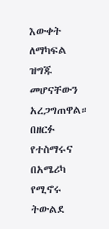እውቀት ለማካፍል ዝግጁ መሆናቸውን አረጋግጠዋል።
በዘርፉ የተስማሩና በአሜሪካ የሚኖሩ ትውልደ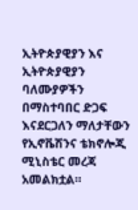ኢትዮጵያዊያን እና ኢትዮጵያዊያን ባለሙያዎችን በማስተባበር ድጋፍ እናደርጋለን ማለታቸውን የኢኖቬሽንና ቴክኖሎጂ ሚኒስቴር መረጃ አመልክቷል።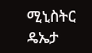ሚኒስትር ዴኤታ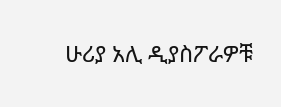ሁሪያ አሊ ዲያስፖራዎቹ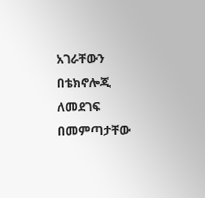አገራቸውን በቴክኖሎጂ ለመደገፍ በመምጣታቸው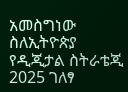አመስግነው ስለኢትዮጵያ የዲጂታል ስትራቴጂ 2025 ገለፃ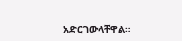አድርገውላቸዋል።